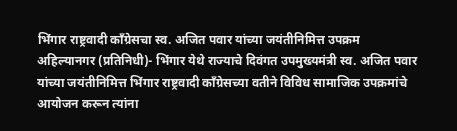भिंगार राष्ट्रवादी काँग्रेसचा स्व. अजित पवार यांच्या जयंतीनिमित्त उपक्रम
अहिल्यानगर (प्रतिनिधी)- भिंगार येथे राज्याचे दिवंगत उपमुख्यमंत्री स्व. अजित पवार यांच्या जयंतीनिमित्त भिंगार राष्ट्रवादी काँग्रेसच्या वतीने विविध सामाजिक उपक्रमांचे आयोजन करून त्यांना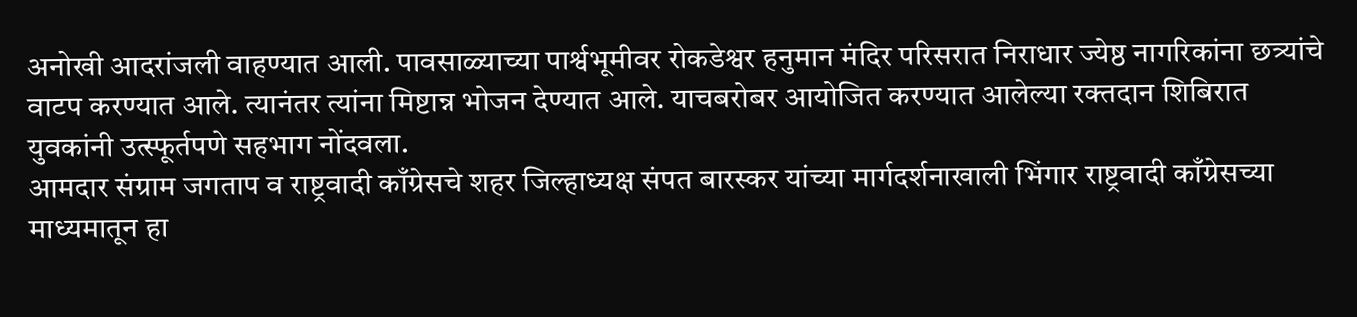अनोखी आदरांजली वाहण्यात आली. पावसाळ्याच्या पार्श्वभूमीवर रोकडेश्वर हनुमान मंदिर परिसरात निराधार ज्येष्ठ नागरिकांना छत्र्यांचे वाटप करण्यात आले. त्यानंतर त्यांना मिष्टान्न भोजन देण्यात आले. याचबरोबर आयोजित करण्यात आलेल्या रक्तदान शिबिरात युवकांनी उत्स्फूर्तपणे सहभाग नोंदवला.
आमदार संग्राम जगताप व राष्ट्रवादी काँग्रेसचे शहर जिल्हाध्यक्ष संपत बारस्कर यांच्या मार्गदर्शनाखाली भिंगार राष्ट्रवादी काँग्रेसच्या माध्यमातून हा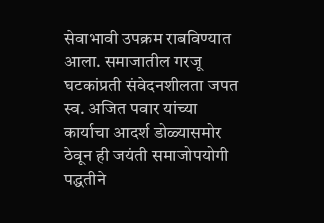सेवाभावी उपक्रम राबविण्यात आला. समाजातील गरजू घटकांप्रती संवेदनशीलता जपत स्व. अजित पवार यांच्या कार्याचा आदर्श डोळ्यासमोर ठेवून ही जयंती समाजोपयोगी पद्धतीने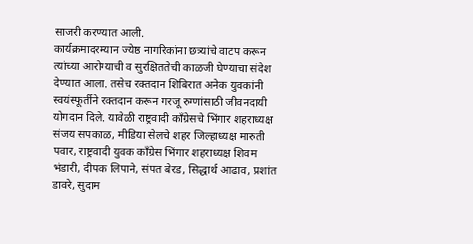साजरी करण्यात आली.
कार्यक्रमादरम्यान ज्येष्ठ नागरिकांना छत्र्यांचे वाटप करून त्यांच्या आरोग्याची व सुरक्षिततेची काळजी घेण्याचा संदेश देण्यात आला. तसेच रक्तदान शिबिरात अनेक युवकांनी स्वयंस्फूर्तीने रक्तदान करून गरजू रुग्णांसाठी जीवनदायी योगदान दिले. यावेळी राष्ट्रवादी काँग्रेसचे भिंगार शहराध्यक्ष संजय सपकाळ, मीडिया सेलचे शहर जिल्हाध्यक्ष मारुती पवार, राष्ट्रवादी युवक काँग्रेस भिंगार शहराध्यक्ष शिवम भंडारी, दीपक लिपाने, संपत बेरड, सिद्धार्थ आढाव, प्रशांत डावरे, सुदाम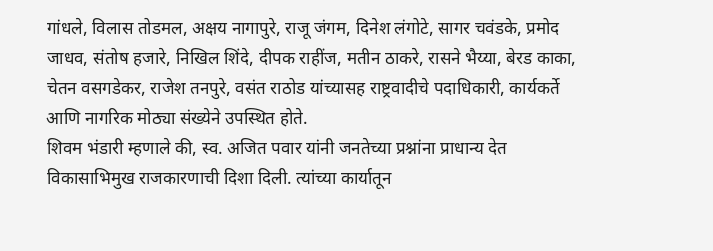गांधले, विलास तोडमल, अक्षय नागापुरे, राजू जंगम, दिनेश लंगोटे, सागर चवंडके, प्रमोद जाधव, संतोष हजारे, निखिल शिंदे, दीपक राहींज, मतीन ठाकरे, रासने भैय्या, बेरड काका, चेतन वसगडेकर, राजेश तनपुरे, वसंत राठोड यांच्यासह राष्ट्रवादीचे पदाधिकारी, कार्यकर्ते आणि नागरिक मोठ्या संख्येने उपस्थित होते.
शिवम भंडारी म्हणाले की, स्व. अजित पवार यांनी जनतेच्या प्रश्नांना प्राधान्य देत विकासाभिमुख राजकारणाची दिशा दिली. त्यांच्या कार्यातून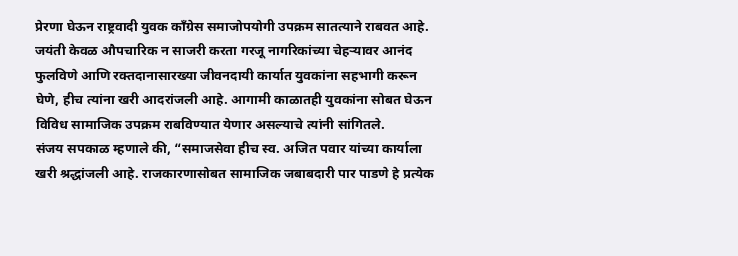प्रेरणा घेऊन राष्ट्रवादी युवक काँग्रेस समाजोपयोगी उपक्रम सातत्याने राबवत आहे. जयंती केवळ औपचारिक न साजरी करता गरजू नागरिकांच्या चेहऱ्यावर आनंद फुलविणे आणि रक्तदानासारख्या जीवनदायी कार्यात युवकांना सहभागी करून घेणे, हीच त्यांना खरी आदरांजली आहे. आगामी काळातही युवकांना सोबत घेऊन विविध सामाजिक उपक्रम राबविण्यात येणार असल्याचे त्यांनी सांगितले.
संजय सपकाळ म्हणाले की, “समाजसेवा हीच स्व. अजित पवार यांच्या कार्याला खरी श्रद्धांजली आहे. राजकारणासोबत सामाजिक जबाबदारी पार पाडणे हे प्रत्येक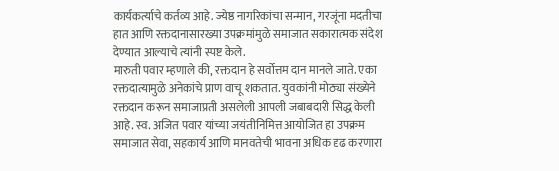कार्यकर्त्याचे कर्तव्य आहे. ज्येष्ठ नागरिकांचा सन्मान, गरजूंना मदतीचा हात आणि रक्तदानासारख्या उपक्रमांमुळे समाजात सकारात्मक संदेश देण्यात आल्याचे त्यांनी स्पष्ट केले.
मारुती पवार म्हणाले की, रक्तदान हे सर्वोत्तम दान मानले जाते. एका रक्तदात्यामुळे अनेकांचे प्राण वाचू शकतात. युवकांनी मोठ्या संख्येने रक्तदान करून समाजाप्रती असलेली आपली जबाबदारी सिद्ध केली आहे. स्व. अजित पवार यांच्या जयंतीनिमित्त आयोजित हा उपक्रम समाजात सेवा, सहकार्य आणि मानवतेची भावना अधिक दृढ करणारा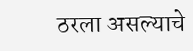ठरला असल्याचे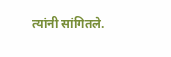त्यांनी सांगितले.